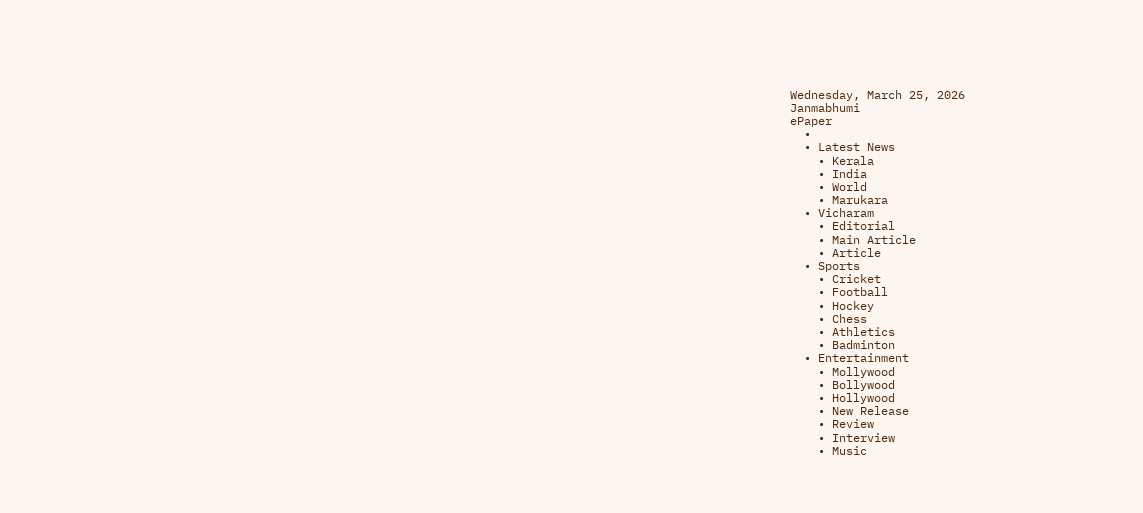Wednesday, March 25, 2026
Janmabhumi
ePaper
  •
  • Latest News
    • Kerala
    • India
    • World
    • Marukara
  • Vicharam
    • Editorial
    • Main Article
    • Article
  • Sports
    • Cricket
    • Football
    • Hockey
    • Chess
    • Athletics
    • Badminton
  • Entertainment
    • Mollywood
    • Bollywood
    • Hollywood
    • New Release
    • Review
    • Interview
    • Music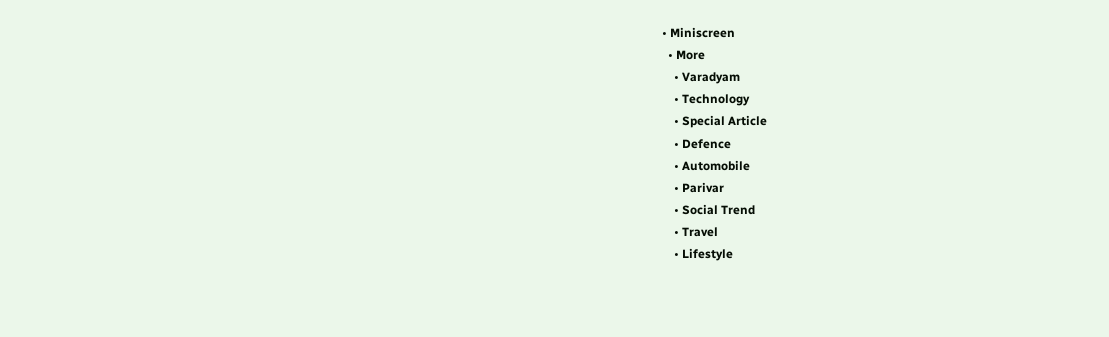• Miniscreen
  • More
    • Varadyam
    • Technology
    • Special Article
    • Defence
    • Automobile
    • Parivar
    • Social Trend
    • Travel
    • Lifestyle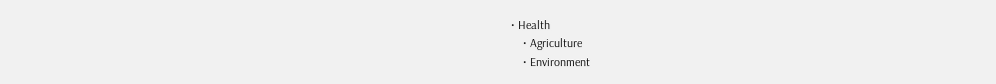• Health
    • Agriculture
    • Environment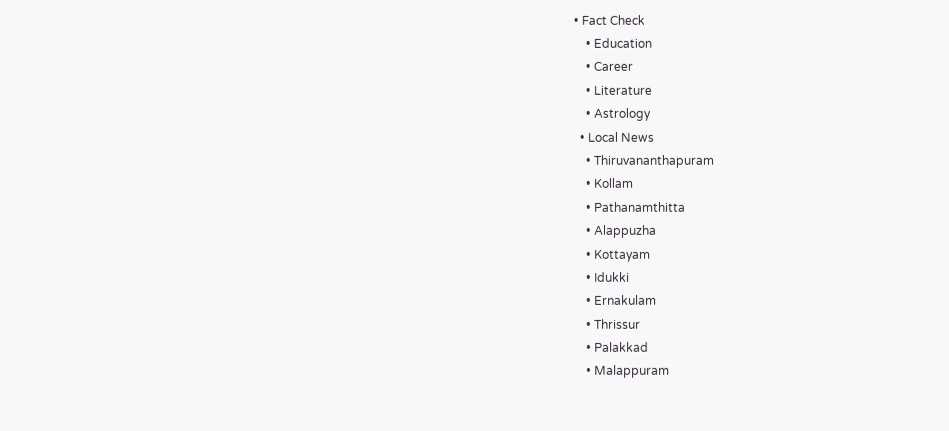• Fact Check
    • Education
    • Career
    • Literature
    • Astrology
  • Local News
    • Thiruvananthapuram
    • Kollam
    • Pathanamthitta
    • Alappuzha
    • Kottayam
    • Idukki
    • Ernakulam
    • Thrissur
    • Palakkad
    • Malappuram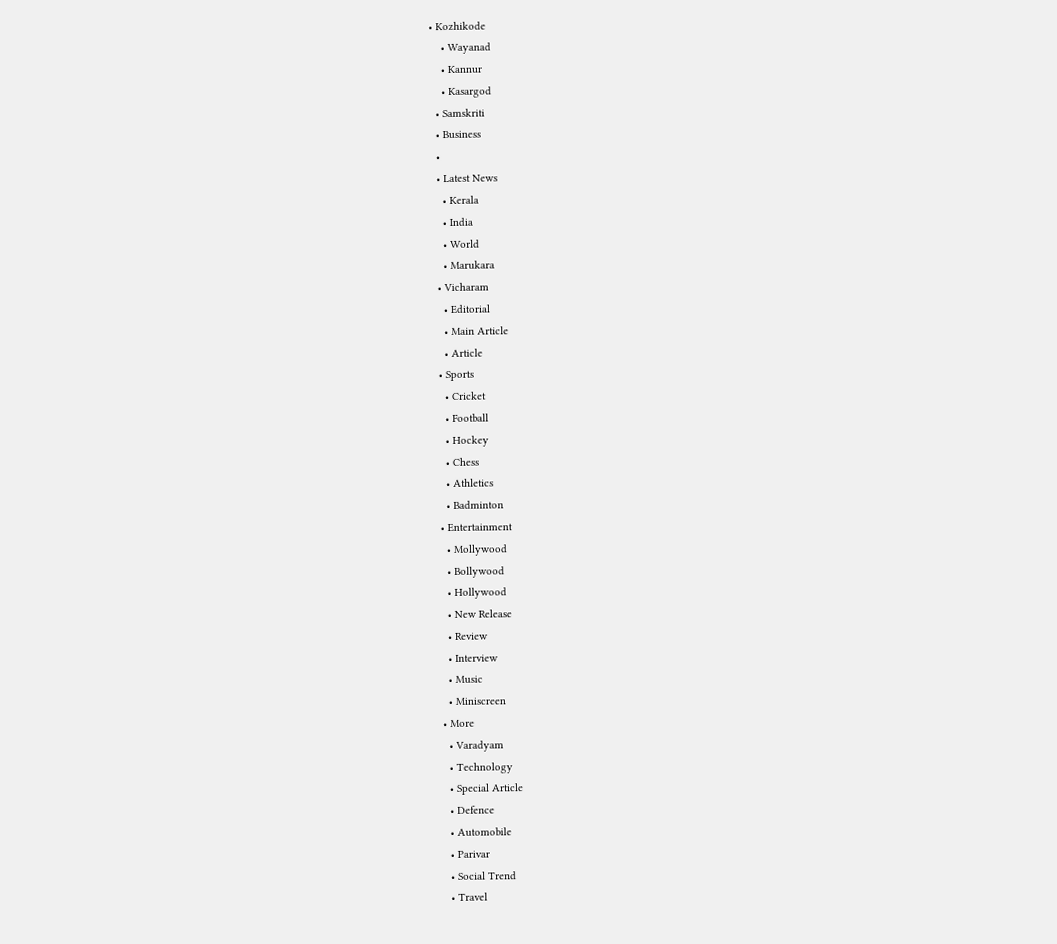• Kozhikode
    • Wayanad
    • Kannur
    • Kasargod
  • Samskriti
  • Business
  •
  • Latest News
    • Kerala
    • India
    • World
    • Marukara
  • Vicharam
    • Editorial
    • Main Article
    • Article
  • Sports
    • Cricket
    • Football
    • Hockey
    • Chess
    • Athletics
    • Badminton
  • Entertainment
    • Mollywood
    • Bollywood
    • Hollywood
    • New Release
    • Review
    • Interview
    • Music
    • Miniscreen
  • More
    • Varadyam
    • Technology
    • Special Article
    • Defence
    • Automobile
    • Parivar
    • Social Trend
    • Travel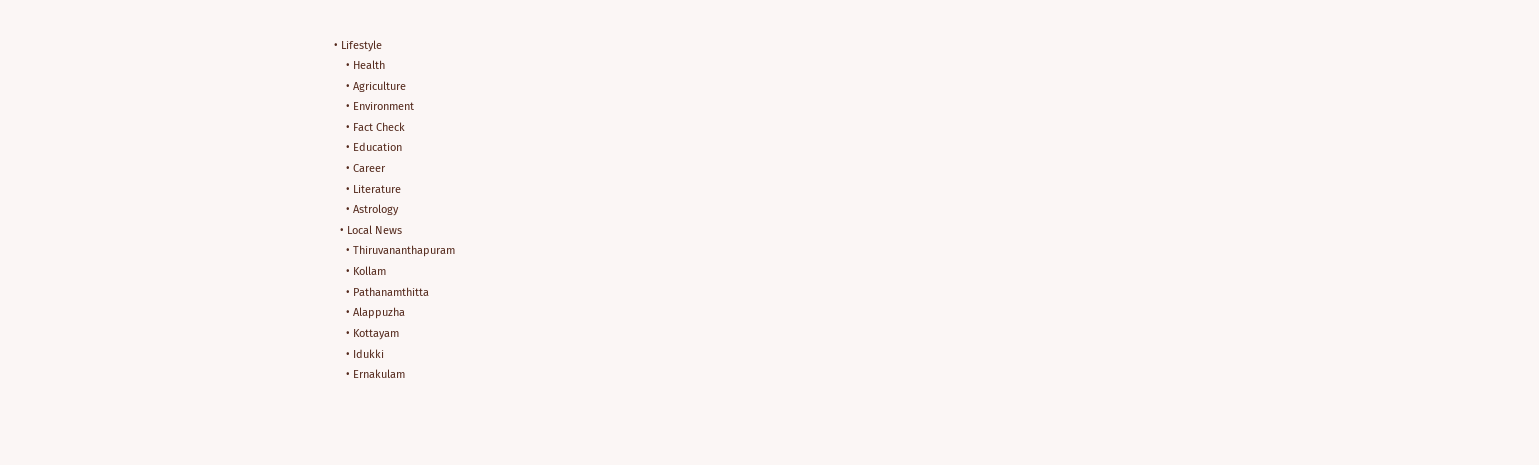• Lifestyle
    • Health
    • Agriculture
    • Environment
    • Fact Check
    • Education
    • Career
    • Literature
    • Astrology
  • Local News
    • Thiruvananthapuram
    • Kollam
    • Pathanamthitta
    • Alappuzha
    • Kottayam
    • Idukki
    • Ernakulam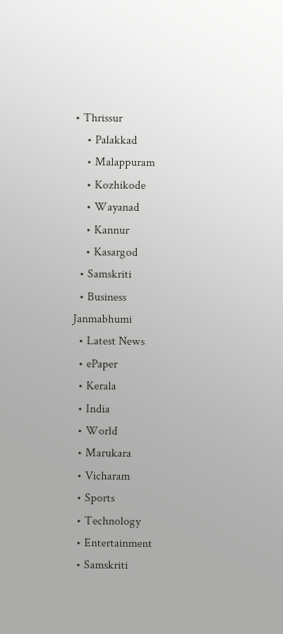• Thrissur
    • Palakkad
    • Malappuram
    • Kozhikode
    • Wayanad
    • Kannur
    • Kasargod
  • Samskriti
  • Business
Janmabhumi
  • Latest News
  • ePaper
  • Kerala
  • India
  • World
  • Marukara
  • Vicharam
  • Sports
  • Technology
  • Entertainment
  • Samskriti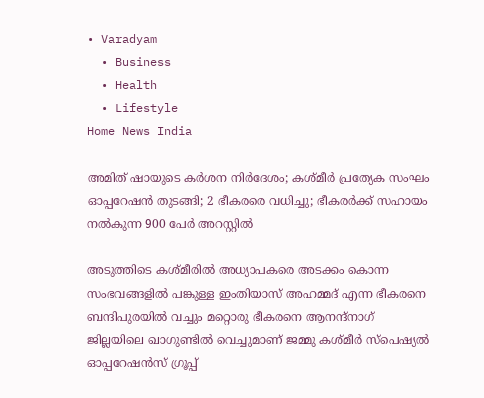• Varadyam
  • Business
  • Health
  • Lifestyle
Home News India

അമിത് ഷായുടെ കര്‍ശന നിര്‍ദേശം; കശ്മീര്‍ പ്രത്യേക സംഘം ഓപ്പറേഷന്‍ തുടങ്ങി; 2 ഭീകരരെ വധിച്ചു; ഭീകരര്‍ക്ക് സഹായം നല്‍കുന്ന 900 പേര്‍ അറസ്റ്റില്‍

അടുത്തിടെ കശ്മീരില്‍ അധ്യാപകരെ അടക്കം കൊന്ന സംഭവങ്ങളില്‍ പങ്കുള്ള ഇംതിയാസ് അഹമ്മദ് എന്ന ഭീകരനെ ബന്ദിപുരയില്‍ വച്ചും മറ്റൊരു ഭീകരനെ ആനന്ദ്നാഗ് ജില്ലയിലെ ഖാഗുണ്ടില്‍ വെച്ചുമാണ് ജമ്മു കശ്മീര്‍ സ്പെഷ്യല്‍ ഓപ്പറേഷന്‍സ് ഗ്രൂപ്പ്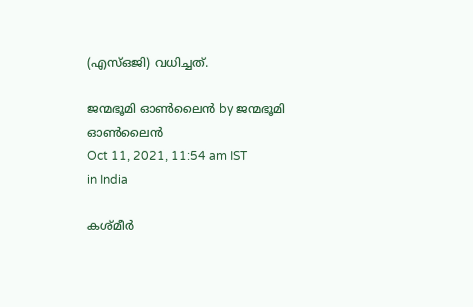(എസ്ഒജി) വധിച്ചത്.

ജന്മഭൂമി ഓണ്‍ലൈന്‍ by ജന്മഭൂമി ഓണ്‍ലൈന്‍
Oct 11, 2021, 11:54 am IST
in India

കശ്മീര്‍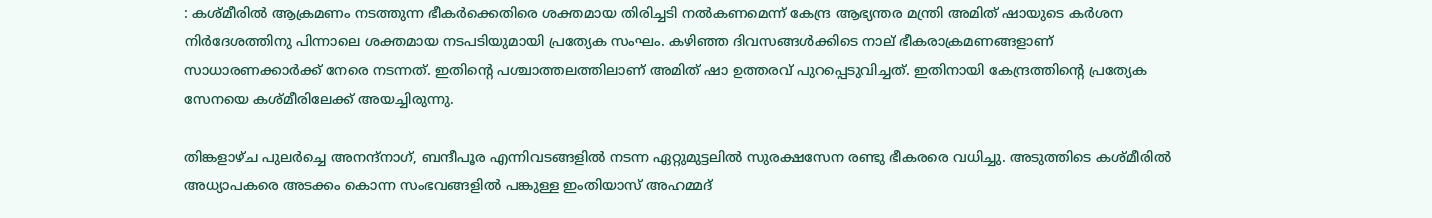: കശ്മീരില്‍ ആക്രമണം നടത്തുന്ന ഭീകര്‍ക്കെതിരെ ശക്തമായ തിരിച്ചടി നല്‍കണമെന്ന് കേന്ദ്ര ആഭ്യന്തര മന്ത്രി അമിത് ഷായുടെ കര്‍ശന നിര്‍ദേശത്തിനു പിന്നാലെ ശക്തമായ നടപടിയുമായി പ്രത്യേക സംഘം. കഴിഞ്ഞ ദിവസങ്ങള്‍ക്കിടെ നാല് ഭീകരാക്രമണങ്ങളാണ് സാധാരണക്കാര്‍ക്ക് നേരെ നടന്നത്. ഇതിന്റെ പശ്ചാത്തലത്തിലാണ് അമിത് ഷാ ഉത്തരവ് പുറപ്പെടുവിച്ചത്. ഇതിനായി കേന്ദ്രത്തിന്റെ പ്രത്യേക സേനയെ കശ്മീരിലേക്ക് അയച്ചിരുന്നു.

തിങ്കളാഴ്ച പുലര്‍ച്ചെ അനന്ദ്നാഗ്, ബന്ദീപൂര എന്നിവടങ്ങളില്‍ നടന്ന ഏറ്റുമുട്ടലില്‍ സുരക്ഷസേന രണ്ടു ഭീകരരെ വധിച്ചു. അടുത്തിടെ കശ്മീരില്‍ അധ്യാപകരെ അടക്കം കൊന്ന സംഭവങ്ങളില്‍ പങ്കുള്ള ഇംതിയാസ് അഹമ്മദ്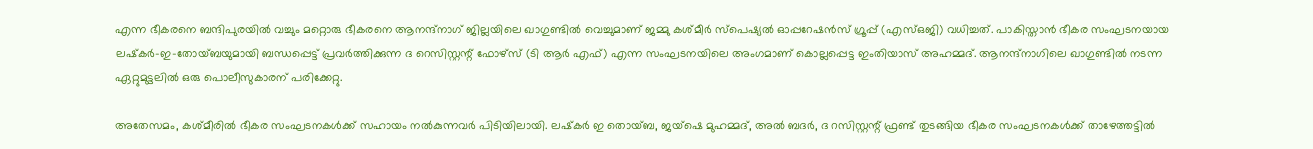എന്ന ഭീകരനെ ബന്ദിപുരയില്‍ വച്ചും മറ്റൊരു ഭീകരനെ ആനന്ദ്നാഗ് ജില്ലയിലെ ഖാഗുണ്ടില്‍ വെച്ചുമാണ് ജമ്മു കശ്മീര്‍ സ്പെഷ്യല്‍ ഓപ്പറേഷന്‍സ് ഗ്രൂപ്പ് (എസ്ഒജി) വധിച്ചത്. പാകിസ്താന്‍ ഭീകര സംഘടനയായ ലഷ്‌കര്‍-ഇ-തോയ്ബയുമായി ബന്ധപ്പെട്ട് പ്രവര്‍ത്തിക്കുന്ന ദ റെസിസ്റ്റന്റ് ഫോഴ്സ് (ടി ആര്‍ എഫ്) എന്ന സംഘടനയിലെ അംഗമാണ് കൊല്ലപ്പെട്ട ഇംതിയാസ് അഹമ്മദ്. ആനന്ദ്നാഗിലെ ഖാഗുണ്ടില്‍ നടന്ന ഏറ്റുമുട്ടലില്‍ ഒരു പൊലീസുകാരന് പരിക്കേറ്റു.

അതേസമം, കശ്മീരില്‍ ഭീകര സംഘടനകള്‍ക്ക് സഹായം നല്‍കുന്നവര്‍ പിടിയിലായി. ലഷ്‌കര്‍ ഇ തൊയ്ബ, ജയ്‌ഷെ മുഹമ്മദ്, അല്‍ ബദര്‍, ദ റസിസ്റ്റന്റ് ഫ്രണ്ട് തുടങ്ങിയ ഭീകര സംഘടനകള്‍ക്ക് താഴേത്തട്ടില്‍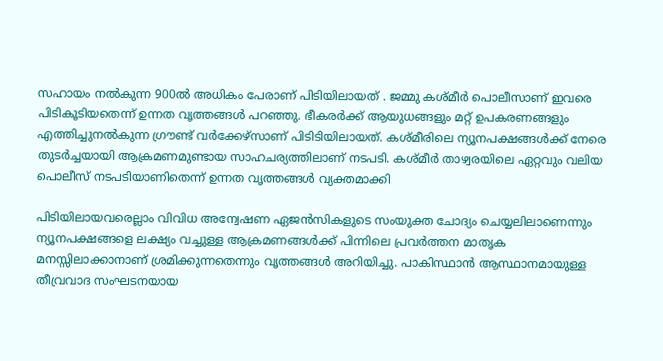സഹായം നല്‍കുന്ന 900ല്‍ അധികം പേരാണ് പിടിയിലായത് . ജമ്മു കശ്മീര്‍ പൊലീസാണ് ഇവരെ പിടികൂടിയതെന്ന് ഉന്നത വൃത്തങ്ങള്‍ പറഞ്ഞു. ഭീകരര്‍ക്ക് ആയുധങ്ങളും മറ്റ് ഉപകരണങ്ങളും എത്തിച്ചുനല്‍കുന്ന ഗ്രൗണ്ട് വര്‍ക്കേഴ്‌സാണ് പിടിടിയിലായത്. കശ്മീരിലെ ന്യൂനപക്ഷങ്ങള്‍ക്ക് നേരെ തുടര്‍ച്ചയായി ആക്രമണമുണ്ടായ സാഹചര്യത്തിലാണ് നടപടി. കശ്മീര്‍ താഴ്വരയിലെ ഏറ്റവും വലിയ പൊലീസ് നടപടിയാണിതെന്ന് ഉന്നത വൃത്തങ്ങള്‍ വ്യക്തമാക്കി

പിടിയിലായവരെല്ലാം വിവിധ അന്വേഷണ ഏജന്‍സികളുടെ സംയുക്ത ചോദ്യം ചെയ്യലിലാണെന്നും ന്യൂനപക്ഷങ്ങളെ ലക്ഷ്യം വച്ചുള്ള ആക്രമണങ്ങള്‍ക്ക് പിന്നിലെ പ്രവര്‍ത്തന മാതൃക മനസ്സിലാക്കാനാണ് ശ്രമിക്കുന്നതെന്നും വൃത്തങ്ങള്‍ അറിയിച്ചു. പാകിസ്ഥാന്‍ ആസ്ഥാനമായുള്ള തീവ്രവാദ സംഘടനയായ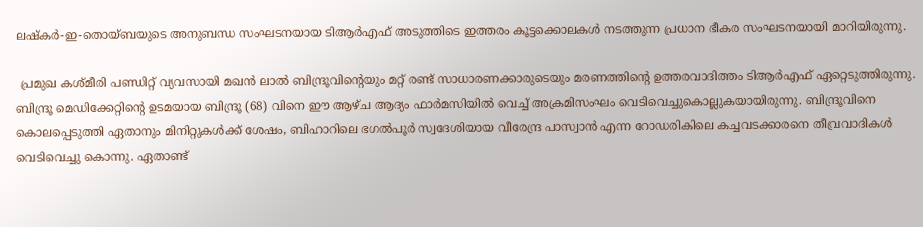ലഷ്‌കര്‍-ഇ-തൊയ്ബയുടെ അനുബന്ധ സംഘടനയായ ടിആര്‍എഫ് അടുത്തിടെ ഇത്തരം കൂട്ടക്കൊലകള്‍ നടത്തുന്ന പ്രധാന ഭീകര സംഘടനയായി മാറിയിരുന്നു.

 പ്രമുഖ കശ്മീരി പണ്ഡിറ്റ് വ്യവസായി മഖന്‍ ലാല്‍ ബിന്ദ്രൂവിന്റെയും മറ്റ് രണ്ട് സാധാരണക്കാരുടെയും മരണത്തിന്റെ ഉത്തരവാദിത്തം ടിആര്‍എഫ് ഏറ്റെടുത്തിരുന്നു. ബിന്ദ്രൂ മെഡിക്കേറ്റിന്റെ ഉടമയായ ബിന്ദ്രൂ (68) വിനെ ഈ ആഴ്ച ആദ്യം ഫാര്‍മസിയില്‍ വെച്ച് അക്രമിസംഘം വെടിവെച്ചുകൊല്ലുകയായിരുന്നു. ബിന്ദ്രൂവിനെ കൊലപ്പെടുത്തി ഏതാനും മിനിറ്റുകള്‍ക്ക് ശേഷം, ബിഹാറിലെ ഭഗല്‍പൂര്‍ സ്വദേശിയായ വീരേന്ദ്ര പാസ്വാന്‍ എന്ന റോഡരികിലെ കച്ചവടക്കാരനെ തീവ്രവാദികള്‍ വെടിവെച്ചു കൊന്നു. ഏതാണ്ട്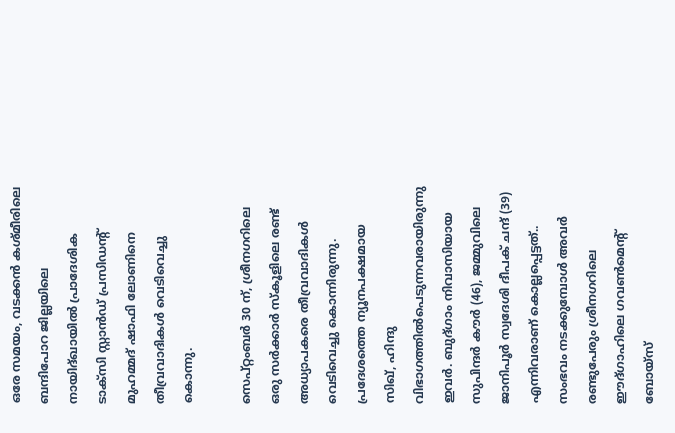ഒരേ സമയം, വടക്കന്‍ കശ്മീരിലെ ബന്ദിപോറ ജില്ലയിലെ നായിദ്ഖായില്‍ പ്രാദേശിക ടാക്‌സി സ്റ്റാന്‍ഡ് പ്രസിഡന്റ് മുഹമ്മദ് ഷാഫി ലോണിനെ തീവ്രവാദികള്‍ വെടിവെച്ചു കൊന്നു.

സെപ്റ്റംബര്‍ 30 ന്, ശ്രീനഗറിലെ ഒരു സര്‍ക്കാര്‍ സ്‌കൂളിലെ രണ്ട് അധ്യാപകരെ തീവ്രവാദികള്‍ വെടിവെച്ചു കൊന്നിരുന്നു. പ്രദേശത്തെ ന്യൂനപക്ഷമായ സിഖ്, ഹിന്ദു വിഭാഗത്തില്‍പെടുന്നവരായിരുന്നു ഇവര്‍. ബുദ്ഗാം നിവാസിയായ സുപിന്ദര്‍ കൗര്‍ (46), ജമ്മുവിലെ ജാനിപൂര്‍ സ്വദേശി ദീപക് ചന്ദ് (39) എന്നിവരാണ് കൊല്ലപ്പെട്ടത്.. സംഭവം നടക്കുമ്പോള്‍ അവര്‍ രണ്ടുപേരും ശ്രീനഗറിലെ ഈദ്ഗാഹിലെ ഗവണ്‍മെന്റ് ബോയ്‌സ്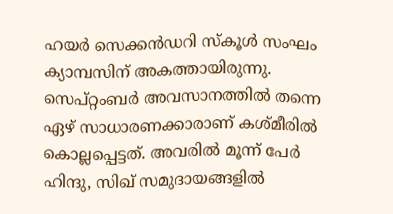ഹയര്‍ സെക്കന്‍ഡറി സ്‌കൂള്‍ സംഘം ക്യാമ്പസിന് അകത്തായിരുന്നു. സെപ്റ്റംബര്‍ അവസാനത്തില്‍ തന്നെ ഏഴ് സാധാരണക്കാരാണ് കശ്മീരില്‍ കൊല്ലപ്പെട്ടത്. അവരില്‍ മൂന്ന് പേര്‍ ഹിന്ദു, സിഖ് സമുദായങ്ങളില്‍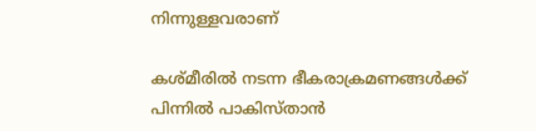നിന്നുള്ളവരാണ്

കശ്മീരില്‍ നടന്ന ഭീകരാക്രമണങ്ങള്‍ക്ക് പിന്നില്‍ പാകിസ്താന്‍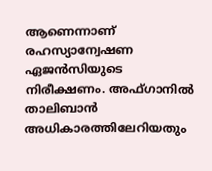ആണെന്നാണ് രഹസ്യാന്വേഷണ ഏജന്‍സിയുടെ നിരീക്ഷണം. അഫ്ഗാനില്‍ താലിബാന്‍ അധികാരത്തിലേറിയതും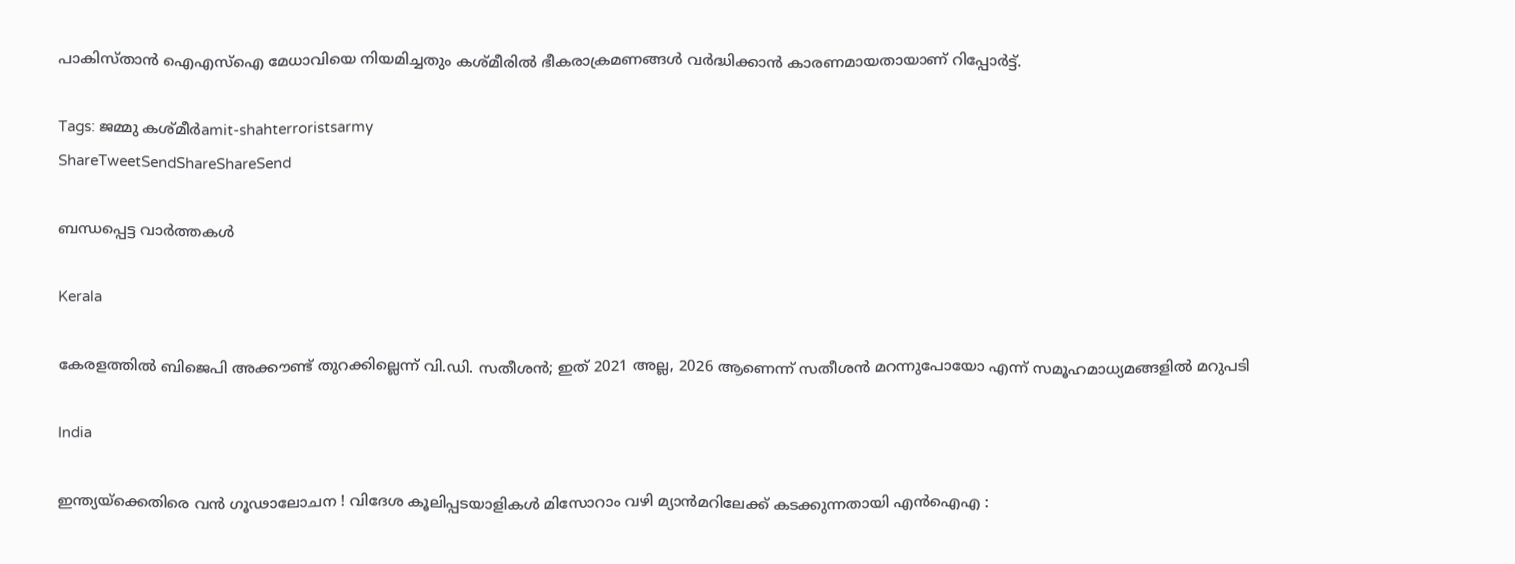പാകിസ്താന്‍ ഐഎസ്ഐ മേധാവിയെ നിയമിച്ചതും കശ്മീരില്‍ ഭീകരാക്രമണങ്ങള്‍ വര്‍ദ്ധിക്കാന്‍ കാരണമായതായാണ് റിപ്പോര്‍ട്ട്.

Tags: ജമ്മു കശ്മീര്‍amit-shahterroristsarmy
ShareTweetSendShareShareSend

ബന്ധപ്പെട്ട വാര്‍ത്തകള്‍

Kerala

കേരളത്തില്‍ ബിജെപി അക്കൗണ്ട് തുറക്കില്ലെന്ന് വി.ഡി. സതീശന്‍; ഇത് 2021 അല്ല, 2026 ആണെന്ന് സതീശന്‍ മറന്നുപോയോ എന്ന് സമൂഹമാധ്യമങ്ങളില്‍ മറുപടി

India

ഇന്ത്യയ്‌ക്കെതിരെ വൻ ഗൂഢാലോചന ! വിദേശ കൂലിപ്പടയാളികൾ മിസോറാം വഴി മ്യാൻമറിലേക്ക് കടക്കുന്നതായി എൻഐഎ :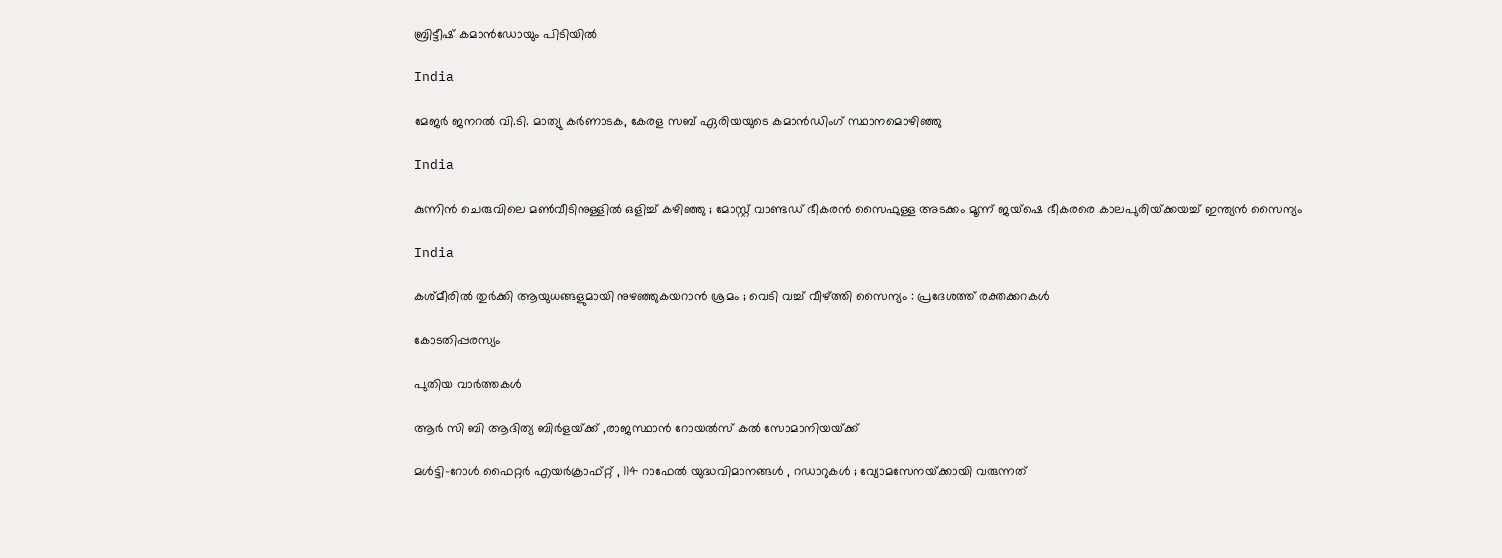ബ്രിട്ടീഷ് കമാൻഡോയും പിടിയിൽ

India

മേജർ ജനറൽ വി.ടി. മാത്യു കർണാടക, കേരള സബ് ഏരിയയുടെ കമാൻഡിംഗ് സ്ഥാനമൊഴിഞ്ഞു

India

കുന്നിൻ ചെരുവിലെ മൺവീടിനുള്ളിൽ ഒളിച്ച് കഴിഞ്ഞു ; മോസ്റ്റ് വാണ്ടഡ് ഭീകരൻ സൈഫുള്ള അടക്കം മൂന്ന് ജയ്ഷെ ഭീകരരെ കാലപുരിയ്‌ക്കയച്ച് ഇന്ത്യൻ സൈന്യം

India

കശ്മീരിൽ തുർക്കി ആയുധങ്ങളുമായി നുഴഞ്ഞുകയറാൻ ശ്രമം ; വെടി വച്ച് വീഴ്‌ത്തി സൈന്യം : പ്രദേശത്ത് രക്തക്കറകൾ

കോടതിപ്പരസ്യം

പുതിയ വാര്‍ത്തകള്‍

ആര്‍ സി ബി ആദിത്യ ബിര്‍ളയ്‌ക്ക് ,രാജസ്ഥാന്‍ റോയല്‍സ് കല്‍ സോമാനിയയ്‌ക്ക്

മൾട്ടി-റോൾ ഫൈറ്റർ എയർക്രാഫ്റ്റ് , 114 റാഫേൽ യുദ്ധവിമാനങ്ങൾ , റഡാറുകൾ ; വ്യോമസേനയ്‌ക്കായി വരുന്നത്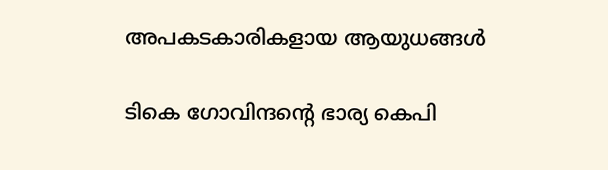അപകടകാരികളായ ആയുധങ്ങൾ

ടികെ ഗോവിന്ദന്റെ ഭാര്യ കെപി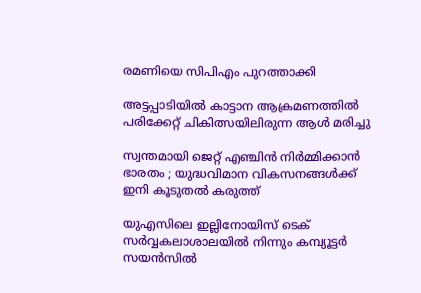രമണിയെ സിപിഎം പുറത്താക്കി

അട്ടപ്പാടിയില്‍ കാട്ടാന ആക്രമണത്തില്‍ പരിക്കേറ്റ് ചികിത്സയിലിരുന്ന ആള്‍ മരിച്ചു

സ്വന്തമായി ജെറ്റ് എഞ്ചിൻ നിർമ്മിക്കാൻ ഭാരതം ; യുദ്ധവിമാന വികസനങ്ങൾക്ക് ഇനി കൂടുതൽ കരുത്ത്

യുഎസിലെ ഇല്ലിനോയിസ് ടെക് സര്‍വ്വകലാശാലയില്‍ നിന്നും കമ്പ്യൂട്ടര്‍ സയന്‍സില്‍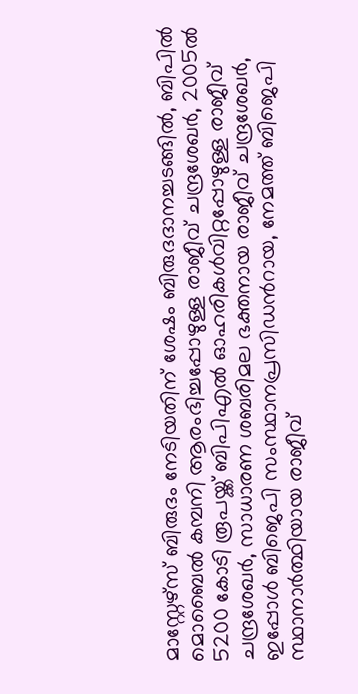മാസ്റ്റേഴ്സ് ബിരുദം നേടിയതിന് ശേഷം ബിരുദദാനച്ചടങ്ങില്‍, ബിപില്‍ മൊബൈല്‍ കമ്പനി ആരംഭിച്ചപ്പോഴുള്ള രാജീവ് ചന്ദ്രശേഖര്‍, 2005ല്‍ 5200 കോടി രൂപയ്ക്ക് ബിപിഎല്‍ ഓഹരികള്‍വിറ്റപ്പോഴുള്ള രാജീവ് ചന്ദ്രശേഖര്‍, സാധാരണ ശബരിമല ഭക്തനായ രാജീവ് ചന്ദ്രശേഖര്‍, ഇപ്പോള്‍ ബിജെപി സംസ്ഥാനപ്രസിഡന്‍റായ, നേമത്ത് ബിജെപി സ്ഥാനാര്‍ത്ഥിയായ രാജീവ്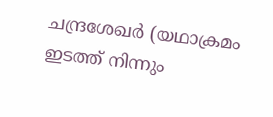ചന്ദ്രശേഖര്‍ (യഥാക്രമം ഇടത്ത് നിന്നും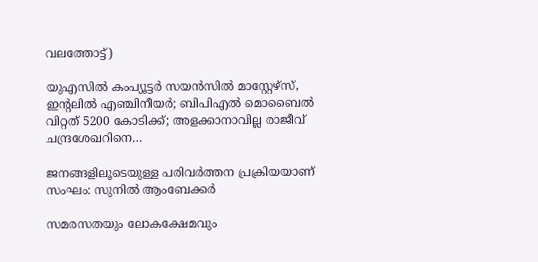വലത്തോട്ട്)

യുഎസില്‍ കംപ്യൂട്ടര്‍ സയന്‍സില്‍ മാസ്റ്റേഴ്സ്, ഇന്‍റലില്‍ എഞ്ചിനീയര്‍; ബിപിഎല്‍ മൊബൈല്‍ വിറ്റത് 5200 കോടിക്ക്; അളക്കാനാവില്ല രാജീവ് ചന്ദ്രശേഖറിനെ…

ജനങ്ങളിലൂടെയുള്ള പരിവര്‍ത്തന പ്രക്രിയയാണ് സംഘം: സുനില്‍ ആംബേക്കര്‍

സമരസതയും ലോകക്ഷേമവും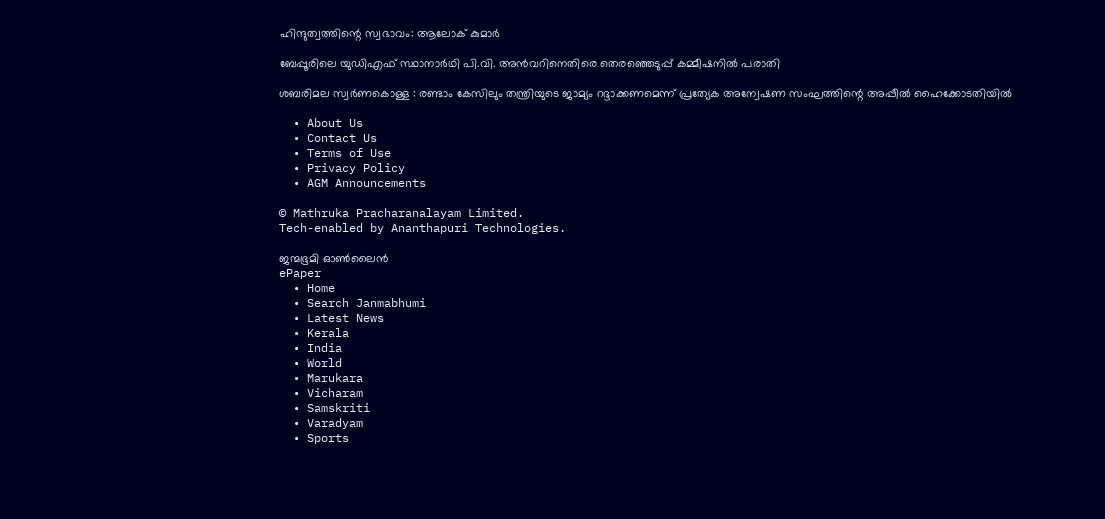ഹിന്ദുത്വത്തിന്റെ സ്വഭാവം: ആലോക് കുമാര്‍

ബേപ്പൂരിലെ യുഡിഎഫ് സ്ഥാനാര്‍ഥി പി.വി. അന്‍വറിനെതിരെ തെരഞ്ഞെടുപ്പ് കമ്മീഷനില്‍ പരാതി

ശബരിമല സ്വര്‍ണകൊള്ള : രണ്ടാം കേസിലും തന്ത്രിയുടെ ജാമ്യം റദ്ദാക്കണമെന്ന് പ്രത്യേക അന്വേഷണ സംഘത്തിന്റെ അപ്പീല്‍ ഹൈക്കോടതിയില്‍

  • About Us
  • Contact Us
  • Terms of Use
  • Privacy Policy
  • AGM Announcements

© Mathruka Pracharanalayam Limited.
Tech-enabled by Ananthapuri Technologies.

ജന്മഭൂമി ഓണ്‍ലൈന്‍
ePaper
  • Home
  • Search Janmabhumi
  • Latest News
  • Kerala
  • India
  • World
  • Marukara
  • Vicharam
  • Samskriti
  • Varadyam
  • Sports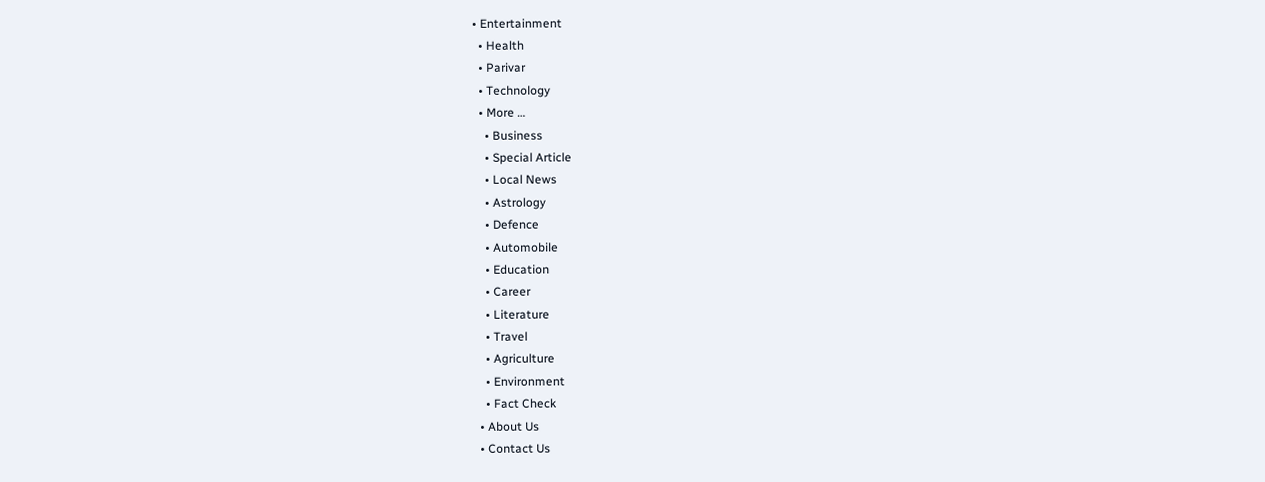• Entertainment
  • Health
  • Parivar
  • Technology
  • More …
    • Business
    • Special Article
    • Local News
    • Astrology
    • Defence
    • Automobile
    • Education
    • Career
    • Literature
    • Travel
    • Agriculture
    • Environment
    • Fact Check
  • About Us
  • Contact Us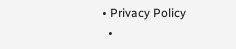• Privacy Policy
  •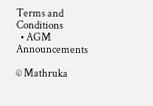Terms and Conditions
  • AGM Announcements

© Mathruka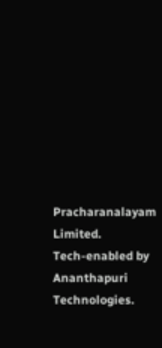Pracharanalayam Limited.
Tech-enabled by Ananthapuri Technologies.